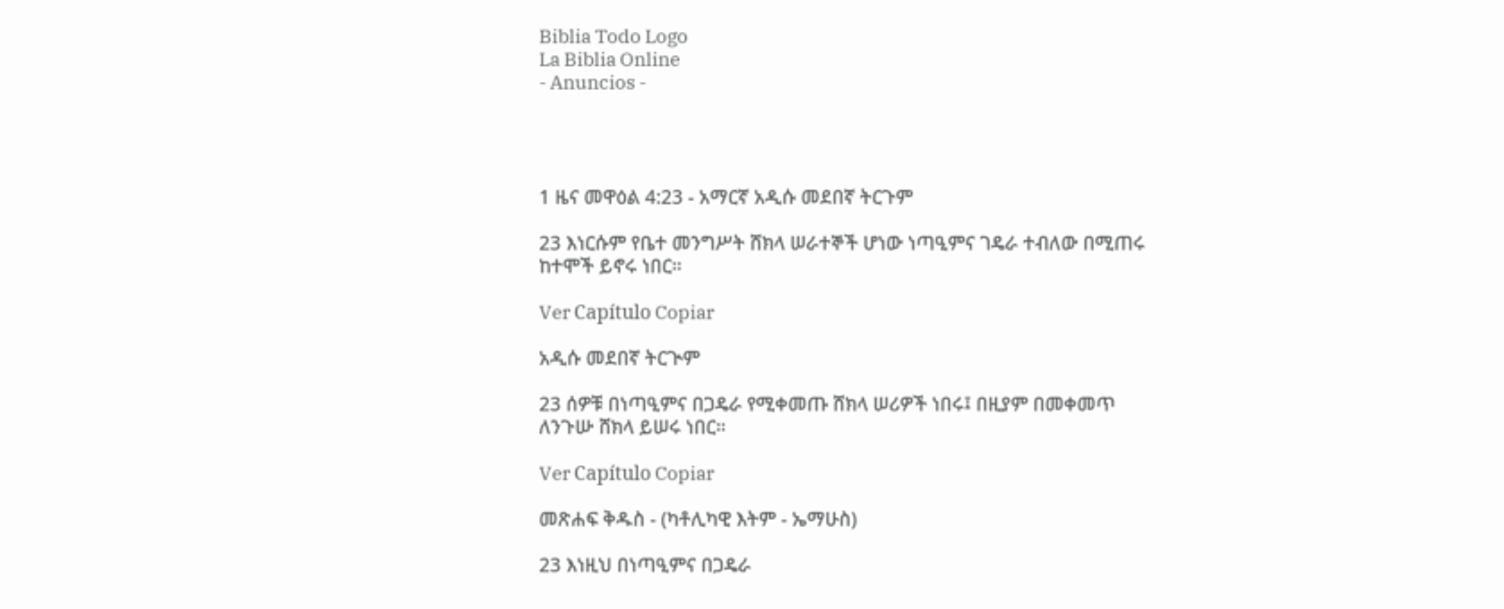Biblia Todo Logo
La Biblia Online
- Anuncios -




1 ዜና መዋዕል 4:23 - አማርኛ አዲሱ መደበኛ ትርጉም

23 እነርሱም የቤተ መንግሥት ሸክላ ሠራተኞች ሆነው ነጣዒምና ገዴራ ተብለው በሚጠሩ ከተሞች ይኖሩ ነበር።

Ver Capítulo Copiar

አዲሱ መደበኛ ትርጒም

23 ሰዎቹ በነጣዒምና በጋዴራ የሚቀመጡ ሸክላ ሠሪዎች ነበሩ፤ በዚያም በመቀመጥ ለንጉሡ ሸክላ ይሠሩ ነበር።

Ver Capítulo Copiar

መጽሐፍ ቅዱስ - (ካቶሊካዊ እትም - ኤማሁስ)

23 እነዚህ በነጣዒምና በጋዴራ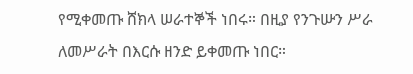የሚቀመጡ ሸክላ ሠራተኞች ነበሩ። በዚያ የንጉሡን ሥራ ለመሥራት በእርሱ ዘንድ ይቀመጡ ነበር።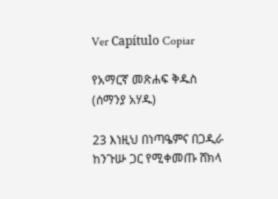Ver Capítulo Copiar

የአማርኛ መጽሐፍ ቅዱስ (ሰማንያ አሃዱ)

23 እነዚህ በነጣዔምና በጋዲራ ከንጉሡ ጋር የሚቀመጡ ሸክላ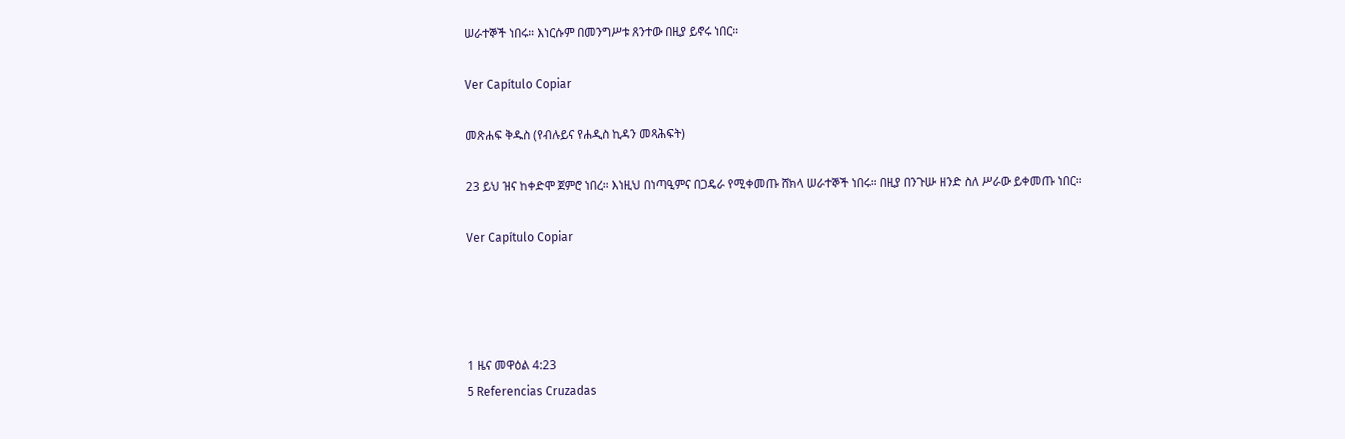ሠራተኞች ነበሩ። እነርሱም በመንግሥቱ ጸንተው በዚያ ይኖሩ ነበር።

Ver Capítulo Copiar

መጽሐፍ ቅዱስ (የብሉይና የሐዲስ ኪዳን መጻሕፍት)

23 ይህ ዝና ከቀድሞ ጀምሮ ነበረ። እነዚህ በነጣዒምና በጋዴራ የሚቀመጡ ሸክላ ሠራተኞች ነበሩ። በዚያ በንጉሡ ዘንድ ስለ ሥራው ይቀመጡ ነበር።

Ver Capítulo Copiar




1 ዜና መዋዕል 4:23
5 Referencias Cruzadas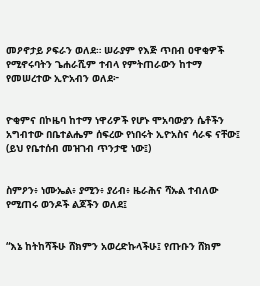መዖኖታይ ዖፍራን ወለደ። ሠራያም የእጅ ጥበብ ዐዋቂዎች የሚኖሩባትን ጌሐራሺም ተብላ የምትጠራውን ከተማ የመሠረተው ኢዮአብን ወለደ፦


ዮቂምና በኮዜባ ከተማ ነዋሪዎች የሆኑ ሞአባውያን ሴቶችን አግብተው በቤተልሔም ሰፍረው የነበሩት ኢዮአስና ሳራፍ ናቸው፤ (ይህ የቤተሰብ መዝገብ ጥንታዊ ነው፤)


ስምዖን፥ ነሙኤል፥ ያሚን፥ ያሪብ፥ ዜራሕና ሻኡል ተብለው የሚጠሩ ወንዶች ልጆችን ወለደ፤


“እኔ ከትከሻችሁ ሸክምን አወረድኩላችሁ፤ የጡቡን ሸክም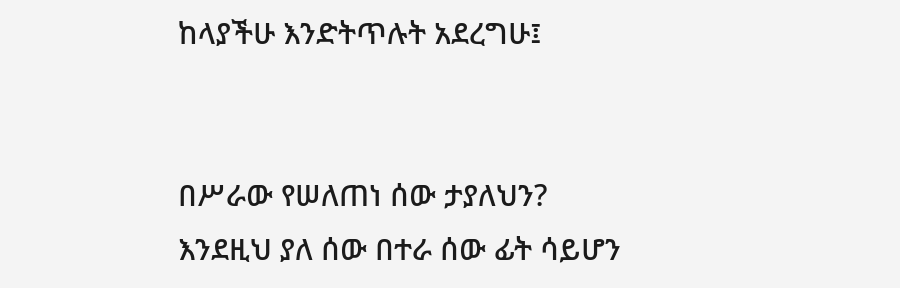ከላያችሁ እንድትጥሉት አደረግሁ፤


በሥራው የሠለጠነ ሰው ታያለህን? እንደዚህ ያለ ሰው በተራ ሰው ፊት ሳይሆን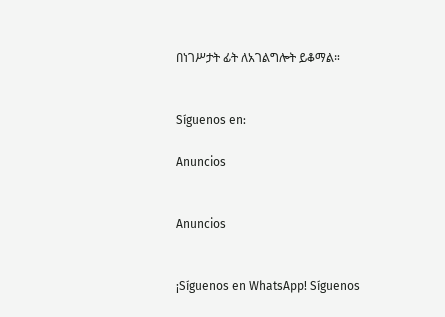በነገሥታት ፊት ለአገልግሎት ይቆማል።


Síguenos en:

Anuncios


Anuncios


¡Síguenos en WhatsApp! Síguenos